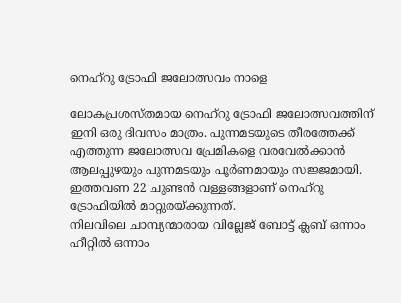നെഹ്റു ട്രോഫി ജലോത്സവം നാളെ

ലോകപ്രശസ്തമായ നെഹ്റു ട്രോഫി ജലോത്സവത്തിന് ഇനി ഒരു ദിവസം മാത്രം. പുന്നമടയുടെ തീരത്തേക്ക് എത്തുന്ന ജലോത്സവ പ്രേമികളെ വരവേൽക്കാൻ ആലപ്പുഴയും പുന്നമടയും പൂർണമായും സജ്ജമായി. ഇത്തവണ 22 ചുണ്ടൻ വള്ളങ്ങളാണ് നെഹ്റു ട്രോഫിയിൽ മാറ്റുരയ്ക്കുന്നത്.
നിലവിലെ ചാമ്പ്യന്മാരായ വില്ലേജ് ബോട്ട് ക്ലബ് ഒന്നാം ഹീറ്റിൽ ഒന്നാം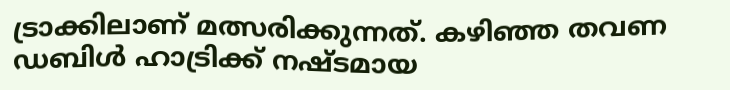ട്രാക്കിലാണ് മത്സരിക്കുന്നത്. കഴിഞ്ഞ തവണ ഡബിൾ ഹാട്രിക്ക് നഷ്ടമായ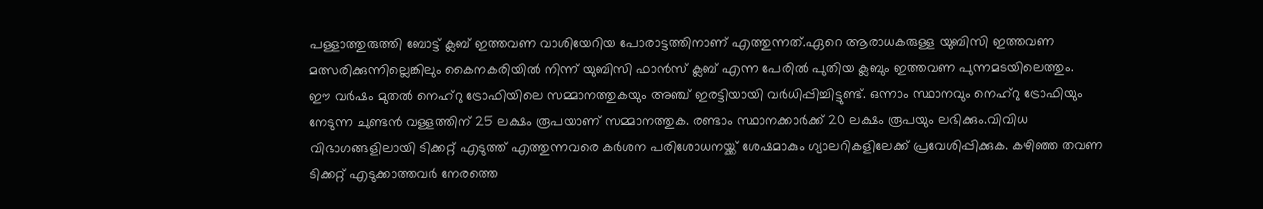പള്ളാത്തുരുത്തി ബോട്ട് ക്ലബ് ഇത്തവണ വാശിയേറിയ പോരാട്ടത്തിനാണ് എത്തുന്നത്.ഏറെ ആരാധകരുള്ള യുബിസി ഇത്തവണ മത്സരിക്കുന്നില്ലെങ്കിലും കൈനകരിയിൽ നിന്ന് യുബിസി ഫാൻസ് ക്ലബ് എന്ന പേരിൽ പുതിയ ക്ലബും ഇത്തവണ പുന്നമടയിലെത്തും.
ഈ വർഷം മുതൽ നെഹ്റു ട്രോഫിയിലെ സമ്മാനത്തുകയും അഞ്ച് ഇരട്ടിയായി വർധിപ്പിച്ചിട്ടുണ്ട്. ഒന്നാം സ്ഥാനവും നെഹ്റു ട്രോഫിയും നേടുന്ന ചുണ്ടൻ വള്ളത്തിന് 25 ലക്ഷം രൂപയാണ് സമ്മാനത്തുക. രണ്ടാം സ്ഥാനക്കാർക്ക് 20 ലക്ഷം രൂപയും ലഭിക്കും.വിവിധ വിഭാഗങ്ങളിലായി ടിക്കറ്റ് എടുത്ത് എത്തുന്നവരെ കർശന പരിശോധനയ്ക്ക് ശേഷമാകും ഗ്യാലറികളിലേക്ക് പ്രവേശിപ്പിക്കുക. കഴിഞ്ഞ തവണ ടിക്കറ്റ് എടുക്കാത്തവർ നേരത്തെ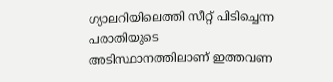ഗ്യാലറിയിലെത്തി സീറ്റ് പിടിച്ചെന്ന പരാതിയുടെ അടിസ്ഥാനത്തിലാണ് ഇത്തവണ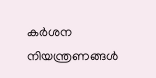കർശന നിയന്ത്രണങ്ങൾ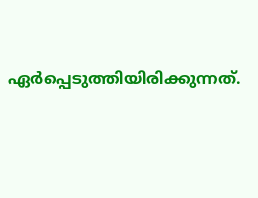ഏർപ്പെടുത്തിയിരിക്കുന്നത്.